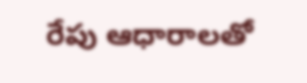రేపు ఆధారాలతో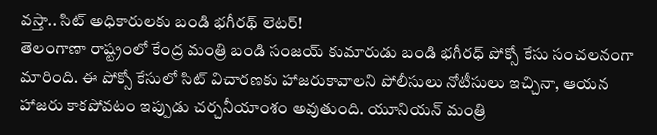వస్తా.. సిట్ అధికారులకు బండి భగీరథ్ లెటర్!
తెలంగాణా రాష్ట్రంలో కేంద్ర మంత్రి బండి సంజయ్ కుమారుడు బండి భగీరధ్ పోక్సో కేసు సంచలనంగా మారింది. ఈ పోక్సో కేసులో సిట్ విచారణకు హాజరుకావాలని పోలీసులు నోటీసులు ఇచ్చినా, ఆయన హాజరు కాకపోవటం ఇప్పుడు చర్చనీయాంశం అవుతుంది. యూనియన్ మంత్రి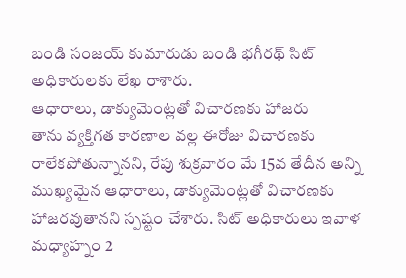బండి సంజయ్ కుమారుడు బండి భగీరథ్ సిట్ అధికారులకు లేఖ రాశారు.
ఆధారాలు, డాక్యుమెంట్లతో విచారణకు హాజరు
తాను వ్యక్తిగత కారణాల వల్ల ఈరోజు విచారణకు రాలేకపోతున్నానని, రేపు శుక్రవారం మే 15వ తేదీన అన్ని ముఖ్యమైన ఆధారాలు, డాక్యుమెంట్లతో విచారణకు హాజరవుతానని స్పష్టం చేశారు. సిట్ అధికారులు ఇవాళ మధ్యాహ్నం 2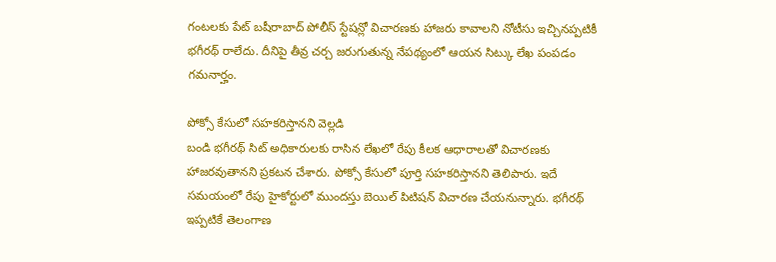గంటలకు పేట్ బషీరాబాద్ పోలీస్ స్టేషన్లో విచారణకు హాజరు కావాలని నోటీసు ఇచ్చినప్పటికీ భగీరథ్ రాలేదు. దీనిపై తీవ్ర చర్చ జరుగుతున్న నేపథ్యంలో ఆయన సిట్కు లేఖ పంపడం గమనార్హం.

పోక్సో కేసులో సహకరిస్తానని వెల్లడి
బండి భగీరథ్ సిట్ అధికారులకు రాసిన లేఖలో రేపు కీలక ఆధారాలతో విచారణకు హాజరవుతానని ప్రకటన చేశారు. పోక్సో కేసులో పూర్తి సహకరిస్తానని తెలిపారు. ఇదే సమయంలో రేపు హైకోర్టులో ముందస్తు బెయిల్ పిటిషన్ విచారణ చేయనున్నారు. భగీరథ్ ఇప్పటికే తెలంగాణ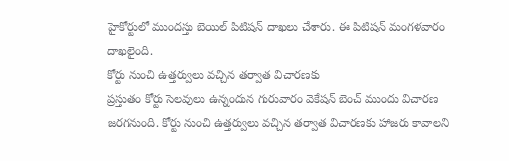హైకోర్టులో ముందస్తు బెయిల్ పిటిషన్ దాఖలు చేశారు. ఈ పిటిషన్ మంగళవారం దాఖలైంది.
కోర్టు నుంచి ఉత్తర్వులు వచ్చిన తర్వాత విచారణకు
ప్రస్తుతం కోర్టు సెలవులు ఉన్నందున గురువారం వెకేషన్ బెంచ్ ముందు విచారణ జరగనుంది. కోర్టు నుంచి ఉత్తర్వులు వచ్చిన తర్వాత విచారణకు హాజరు కావాలని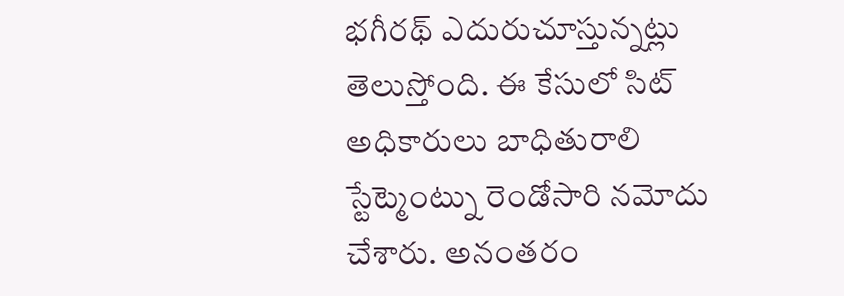భగీరథ్ ఎదురుచూస్తున్నట్లు తెలుస్తోంది. ఈ కేసులో సిట్ అధికారులు బాధితురాలి స్టేట్మెంట్ను రెండోసారి నమోదు చేశారు. అనంతరం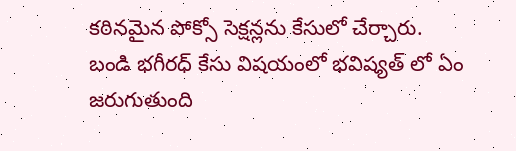కఠినమైన పోక్సో సెక్షన్లను కేసులో చేర్చారు.
బండి భగీరధ్ కేసు విషయంలో భవిష్యత్ లో ఏం జరుగుతుంది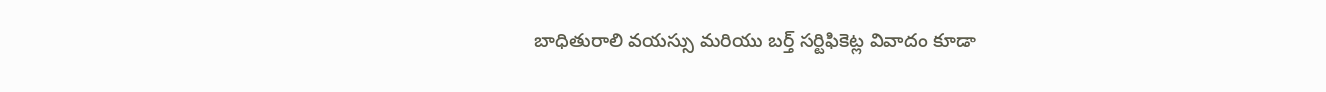బాధితురాలి వయస్సు మరియు బర్త్ సర్టిఫికెట్ల వివాదం కూడా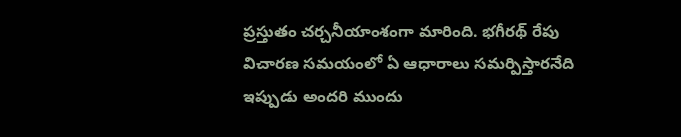ప్రస్తుతం చర్చనీయాంశంగా మారింది. భగీరథ్ రేపు విచారణ సమయంలో ఏ ఆధారాలు సమర్పిస్తారనేది ఇప్పుడు అందరి ముందు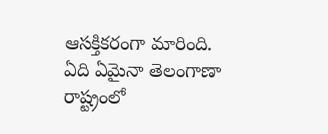ఆసక్తికరంగా మారింది. ఏది ఏమైనా తెలంగాణా రాష్ట్రంలో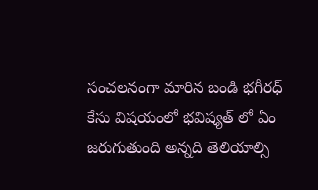సంచలనంగా మారిన బండి భగీరధ్ కేసు విషయంలో భవిష్యత్ లో ఏం జరుగుతుంది అన్నది తెలియాల్సి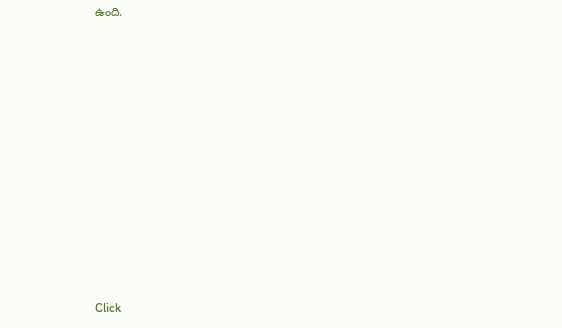ఉంది.












Click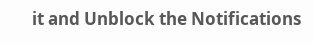it and Unblock the Notifications